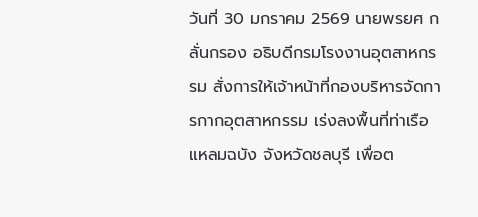วันที่ 30 มกราคม 2569 นายพรยศ กลั่นกรอง อธิบดีกรมโรงงานอุตสาหกรรม สั่งการให้เจ้าหน้าที่กองบริหารจัดการกากอุตสาหกรรม เร่งลงพื้นที่ท่าเรือแหลมฉบัง จังหวัดชลบุรี เพื่อต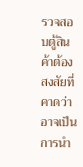รวจสอบตู้สินค้าต้องสงสัยที่คาดว่าอาจเป็นการนำ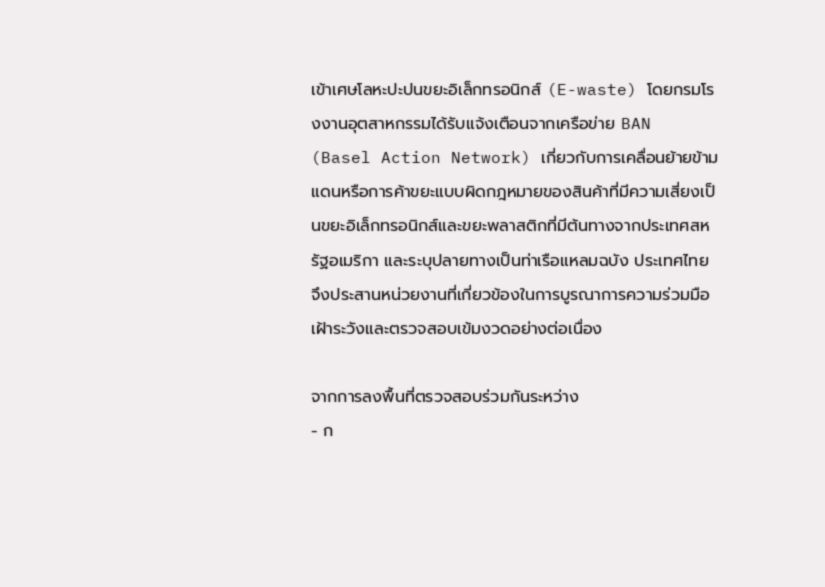เข้าเศษโลหะปะปนขยะอิเล็กทรอนิกส์ (E-waste) โดยกรมโรงงานอุตสาหกรรมได้รับแจ้งเตือนจากเครือข่าย BAN (Basel Action Network) เกี่ยวกับการเคลื่อนย้ายข้ามแดนหรือการค้าขยะแบบผิดกฎหมายของสินค้าที่มีความเสี่ยงเป็นขยะอิเล็กทรอนิกส์และขยะพลาสติกที่มีต้นทางจากประเทศสหรัฐอเมริกา และระบุปลายทางเป็นท่าเรือแหลมฉบัง ประเทศไทย จึงประสานหน่วยงานที่เกี่ยวข้องในการบูรณาการความร่วมมือเฝ้าระวังและตรวจสอบเข้มงวดอย่างต่อเนื่อง

จากการลงพื้นที่ตรวจสอบร่วมกันระหว่าง
- ก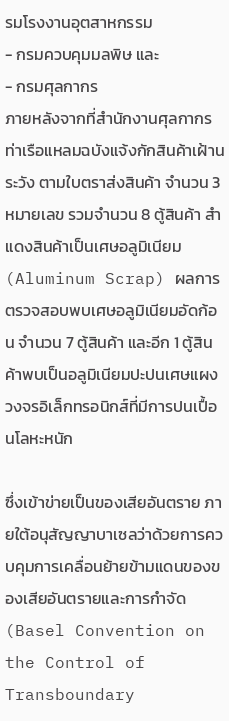รมโรงงานอุตสาหกรรม
- กรมควบคุมมลพิษ และ
- กรมศุลกากร
ภายหลังจากที่สำนักงานศุลกากรท่าเรือแหลมฉบังแจ้งกักสินค้าเฝ้านระวัง ตามใบตราส่งสินค้า จำนวน 3 หมายเลข รวมจำนวน 8 ตู้สินค้า สำแดงสินค้าเป็นเศษอลูมิเนียม (Aluminum Scrap) ผลการตรวจสอบพบเศษอลูมิเนียมอัดก้อน จำนวน 7 ตู้สินค้า และอีก 1 ตู้สินค้าพบเป็นอลูมิเนียมปะปนเศษแผงวงจรอิเล็กทรอนิกส์ที่มีการปนเปื้อนโลหะหนัก

ซึ่งเข้าข่ายเป็นของเสียอันตราย ภายใต้อนุสัญญาบาเซลว่าด้วยการควบคุมการเคลื่อนย้ายข้ามแดนของของเสียอันตรายและการกำจัด (Basel Convention on the Control of Transboundary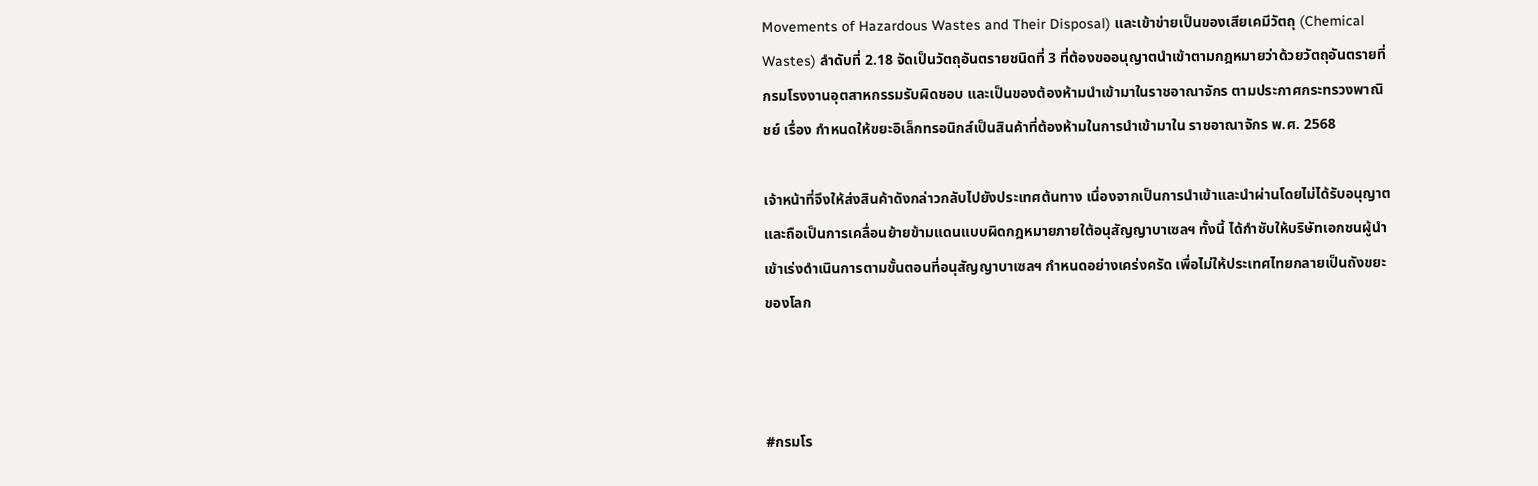Movements of Hazardous Wastes and Their Disposal) และเข้าข่ายเป็นของเสียเคมีวัตถุ (Chemical Wastes) ลำดับที่ 2.18 จัดเป็นวัตถุอันตรายชนิดที่ 3 ที่ต้องขออนุญาตนำเข้าตามกฎหมายว่าด้วยวัตถุอันตรายที่กรมโรงงานอุตสาหกรรมรับผิดชอบ และเป็นของต้องห้ามนำเข้ามาในราชอาณาจักร ตามประกาศกระทรวงพาณิชย์ เรื่อง กำหนดให้ขยะอิเล็กทรอนิกส์เป็นสินค้าที่ต้องห้ามในการนำเข้ามาใน ราชอาณาจักร พ.ศ. 2568

เจ้าหน้าที่จึงให้ส่งสินค้าดังกล่าวกลับไปยังประเทศต้นทาง เนื่องจากเป็นการนำเข้าและนำผ่านโดยไม่ได้รับอนุญาต และถือเป็นการเคลื่อนย้ายข้ามแดนแบบผิดกฎหมายภายใต้อนุสัญญาบาเซลฯ ทั้งนี้ ได้กำชับให้บริษัทเอกชนผู้นำเข้าเร่งดำเนินการตามขั้นตอนที่อนุสัญญาบาเซลฯ กำหนดอย่างเคร่งครัด เพื่อไม่ให้ประเทศไทยกลายเป็นถังขยะของโลก



#กรมโร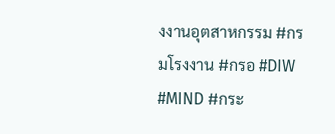งงานอุตสาหกรรม #กรมโรงงาน #กรอ #DIW #MIND #กระ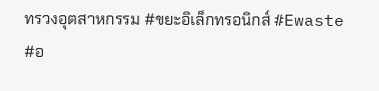ทรวงอุตสาหกรรม #ขยะอิเล็กทรอนิกส์ #Ewaste #อ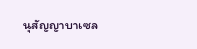นุสัญญาบาเซล